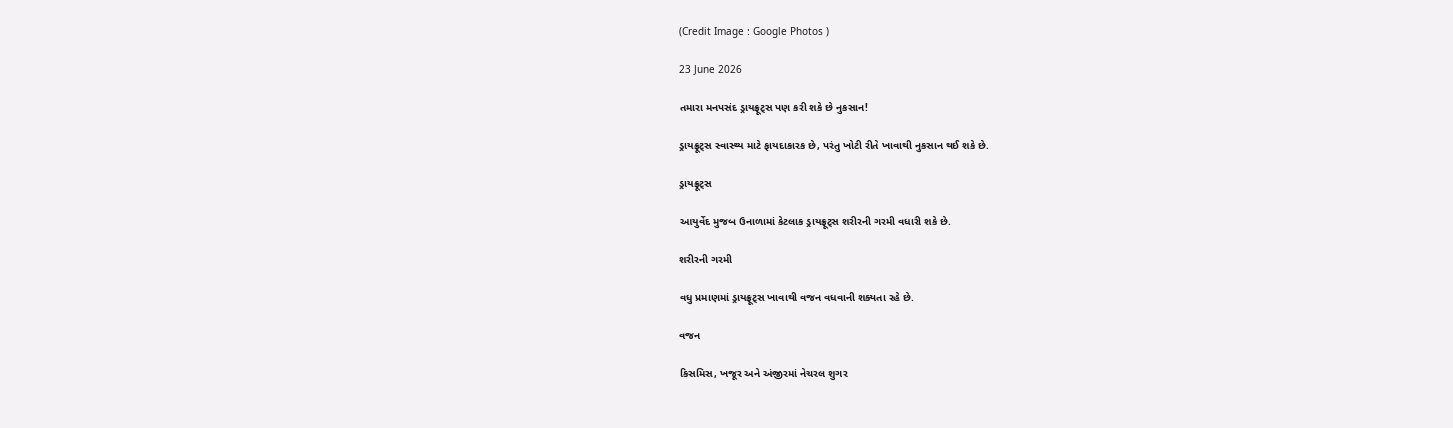(Credit Image : Google Photos )

23 June 2026

તમારા મનપસંદ ડ્રાયફ્રૂટ્સ પણ કરી શકે છે નુકસાન!

ડ્રાયફ્રૂટ્સ સ્વાસ્થ્ય માટે ફાયદાકારક છે, પરંતુ ખોટી રીતે ખાવાથી નુકસાન થઈ શકે છે.

ડ્રાયફ્રૂટ્સ

આયુર્વેદ મુજબ ઉનાળામાં કેટલાક ડ્રાયફ્રૂટ્સ શરીરની ગરમી વધારી શકે છે.

શરીરની ગરમી

વધુ પ્રમાણમાં ડ્રાયફ્રૂટ્સ ખાવાથી વજન વધવાની શક્યતા રહે છે.

વજન

કિસમિસ, ખજૂર અને અંજીરમાં નેચરલ શુગર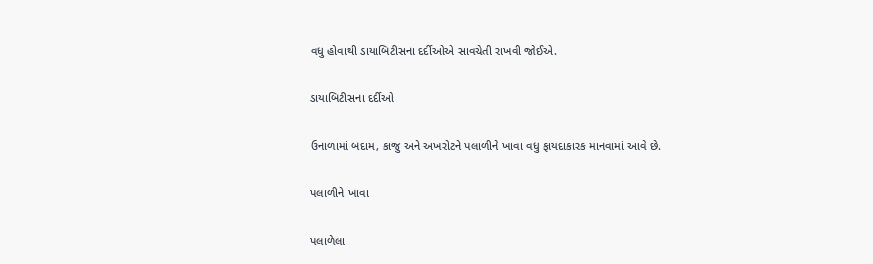વધુ હોવાથી ડાયાબિટીસના દર્દીઓએ સાવચેતી રાખવી જોઈએ.

ડાયાબિટીસના દર્દીઓ

ઉનાળામાં બદામ, કાજુ અને અખરોટને પલાળીને ખાવા વધુ ફાયદાકારક માનવામાં આવે છે.

પલાળીને ખાવા

પલાળેલા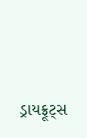ડ્રાયફ્રૂટ્સ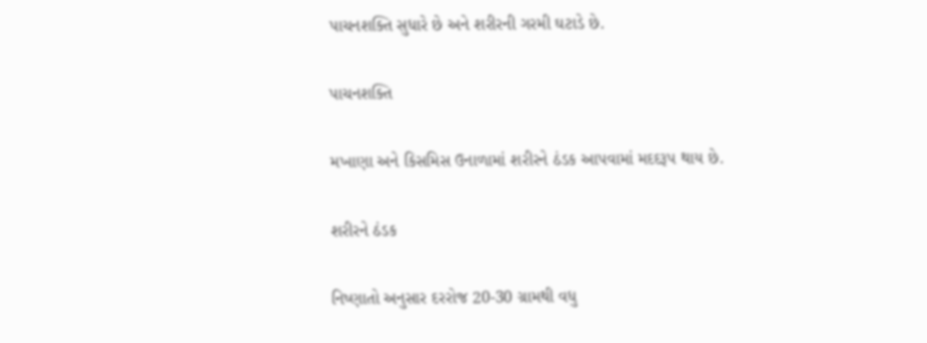પાચનશક્તિ સુધારે છે અને શરીરની ગરમી ઘટાડે છે.

પાચનશક્તિ

મખાણા અને કિસમિસ ઉનાળામાં શરીરને ઠંડક આપવામાં મદદરૂપ થાય છે.

શરીરને ઠંડક

નિષ્ણાતો અનુસાર દરરોજ 20-30 ગ્રામથી વધુ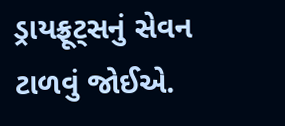ડ્રાયફ્રૂટ્સનું સેવન ટાળવું જોઈએ.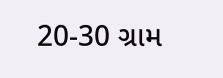20-30 ગ્રામ